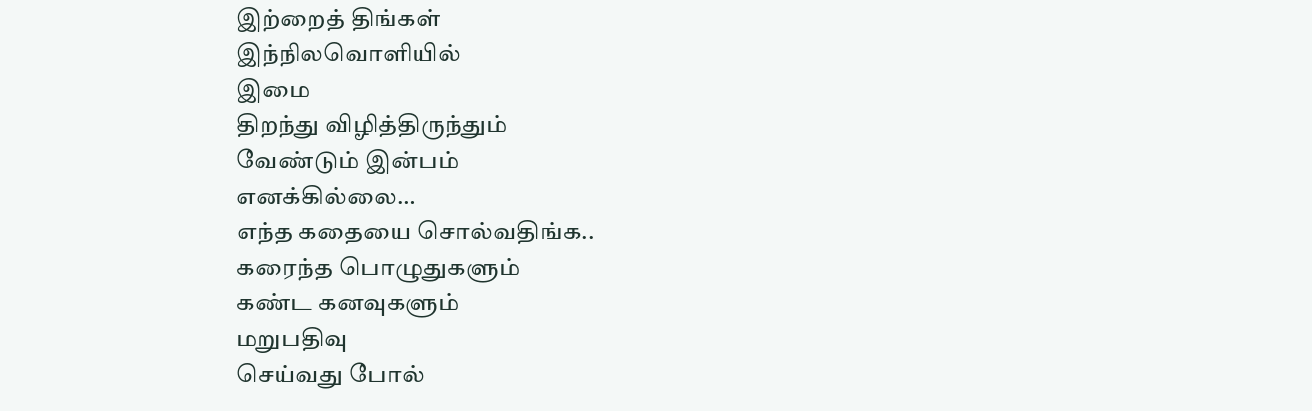இற்றைத் திங்கள்
இந்நிலவொளியில்
இமை
திறந்து விழித்திருந்தும்
வேண்டும் இன்பம்
எனக்கில்லை…
எந்த கதையை சொல்வதிங்க..
கரைந்த பொழுதுகளும்
கண்ட கனவுகளும்
மறுபதிவு
செய்வது போல்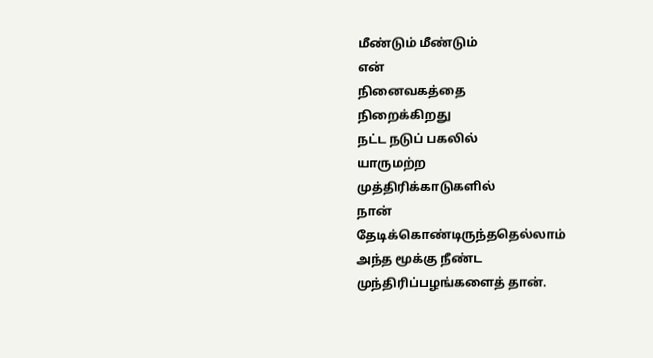மீண்டும் மீண்டும்
என்
நினைவகத்தை
நிறைக்கிறது
நட்ட நடுப் பகலில்
யாருமற்ற
முத்திரிக்காடுகளில்
நான்
தேடிக்கொண்டிருந்ததெல்லாம்
அந்த மூக்கு நீண்ட
முந்திரிப்பழங்களைத் தான்.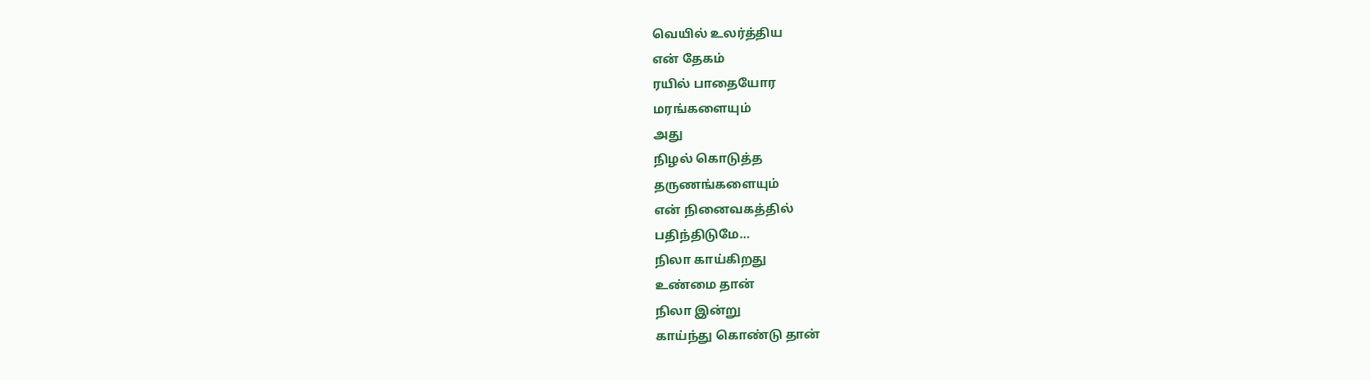வெயில் உலர்த்திய
என் தேகம்
ரயில் பாதையோர
மரங்களையும்
அது
நிழல் கொடுத்த
தருணங்களையும்
என் நினைவகத்தில்
பதிந்திடுமே…
நிலா காய்கிறது
உண்மை தான்
நிலா இன்று
காய்ந்து கொண்டு தான்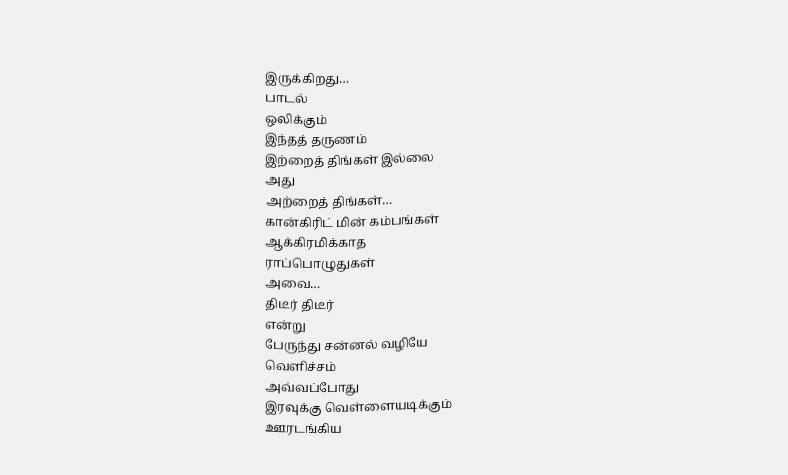இருக்கிறது…
பாடல்
ஒலிக்கும்
இந்தத் தருணம்
இற்றைத் திங்கள் இல்லை
அது
அற்றைத் திங்கள்…
கான்கிரிட் மின் கம்பங்கள்
ஆக்கிரமிக்காத
ராப்பொழுதுகள்
அவை…
திடீர் திடீர்
என்று
பேருந்து சன்னல் வழியே
வெளிச்சம்
அவ்வப்போது
இரவுக்கு வெள்ளையடிக்கும்
ஊரடங்கிய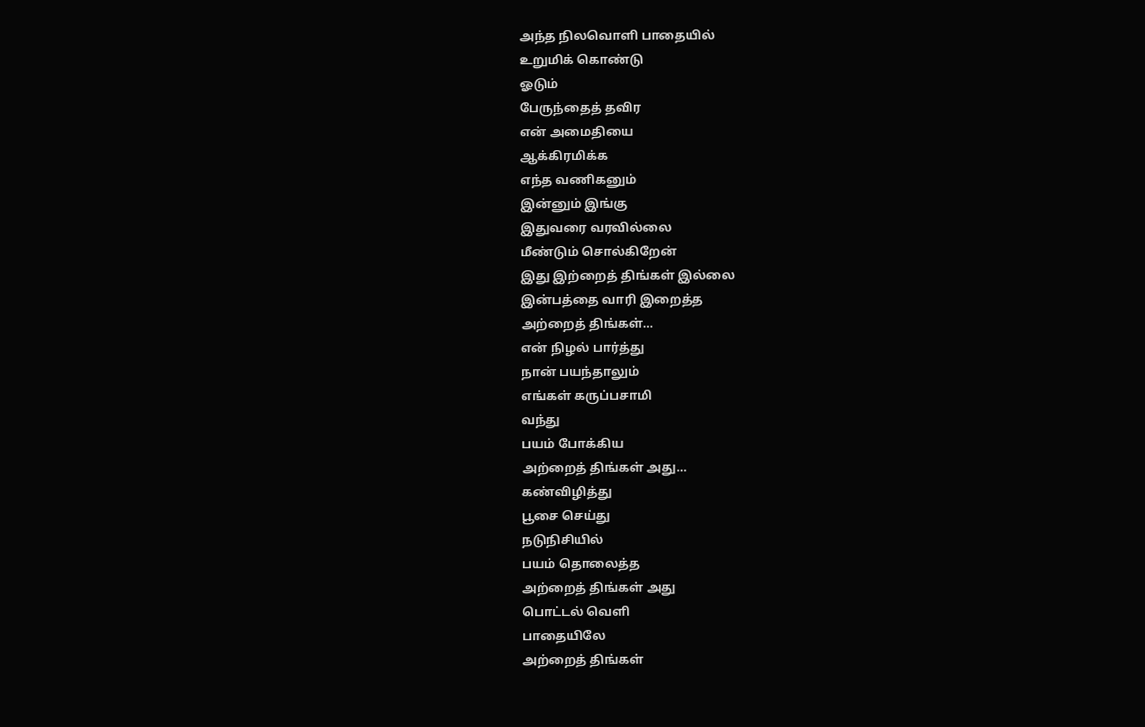அந்த நிலவொளி பாதையில்
உறுமிக் கொண்டு
ஓடும்
பேருந்தைத் தவிர
என் அமைதியை
ஆக்கிரமிக்க
எந்த வணிகனும்
இன்னும் இங்கு
இதுவரை வரவில்லை
மீண்டும் சொல்கிறேன்
இது இற்றைத் திங்கள் இல்லை
இன்பத்தை வாரி இறைத்த
அற்றைத் திங்கள்…
என் நிழல் பார்த்து
நான் பயந்தாலும்
எங்கள் கருப்பசாமி
வந்து
பயம் போக்கிய
அற்றைத் திங்கள் அது…
கண்விழித்து
பூசை செய்து
நடுநிசியில்
பயம் தொலைத்த
அற்றைத் திங்கள் அது
பொட்டல் வெளி
பாதையிலே
அற்றைத் திங்கள்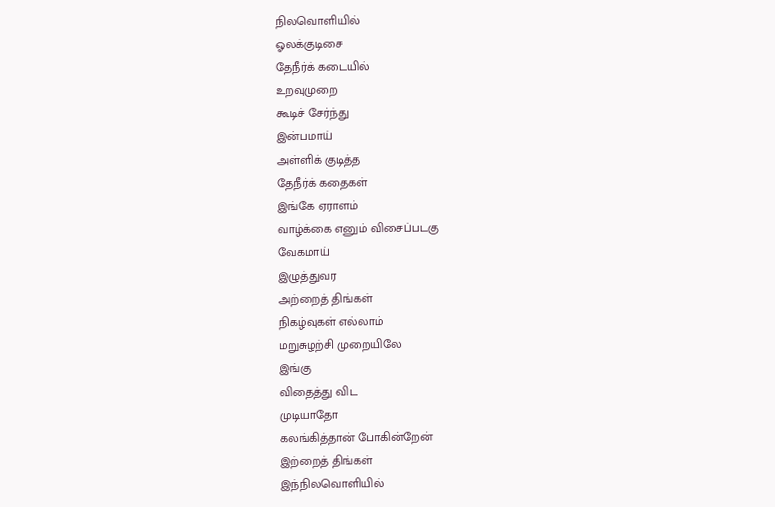நிலவொளியில்
ஓலக்குடிசை
தேநீர்க் கடையில்
உறவுமுறை
கூடிச் சேர்ந்து
இன்பமாய்
அள்ளிக் குடித்த
தேநீர்க் கதைகள்
இங்கே ஏராளம்
வாழ்க்கை எனும் விசைப்படகு
வேகமாய்
இழுத்துவர
அற்றைத் திங்கள்
நிகழ்வுகள் எல்லாம்
மறுசுழற்சி முறையிலே
இங்கு
விதைத்து விட
முடியாதோ
கலங்கித்தான் போகின்றேன்
இற்றைத் திங்கள்
இந்நிலவொளியில்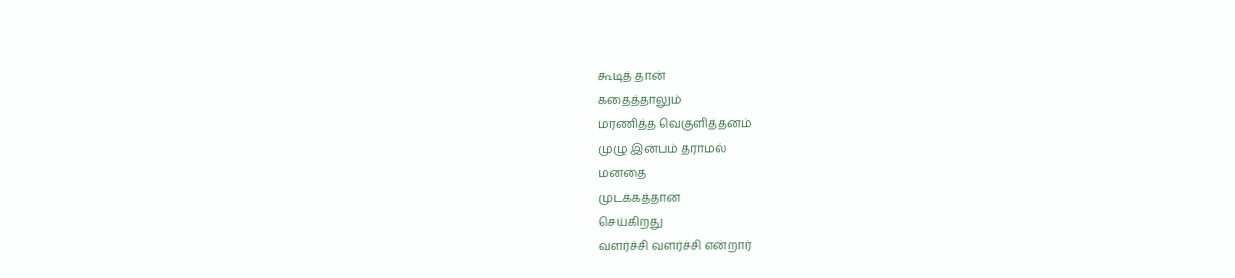கூடித் தான்
கதைத்தாலும்
மரணித்த வெகுளித்தனம்
முழு இன்பம் தராமல்
மனதை
முடக்கத்தான்
செய்கிறது
வளர்ச்சி வளர்ச்சி என்றார்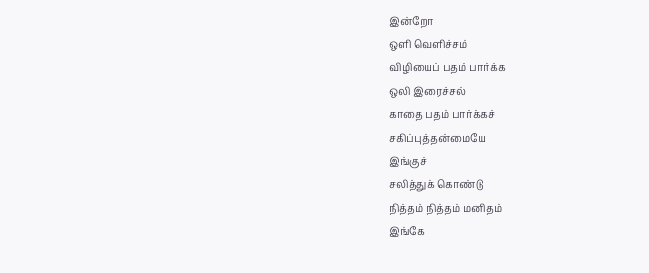இன்றோ
ஒளி வெளிச்சம்
விழியைப் பதம் பார்க்க
ஒலி இரைச்சல்
காதை பதம் பார்க்கச்
சகிப்புத்தன்மையே
இங்குச்
சலித்துக் கொண்டு
நித்தம் நித்தம் மனிதம்
இங்கே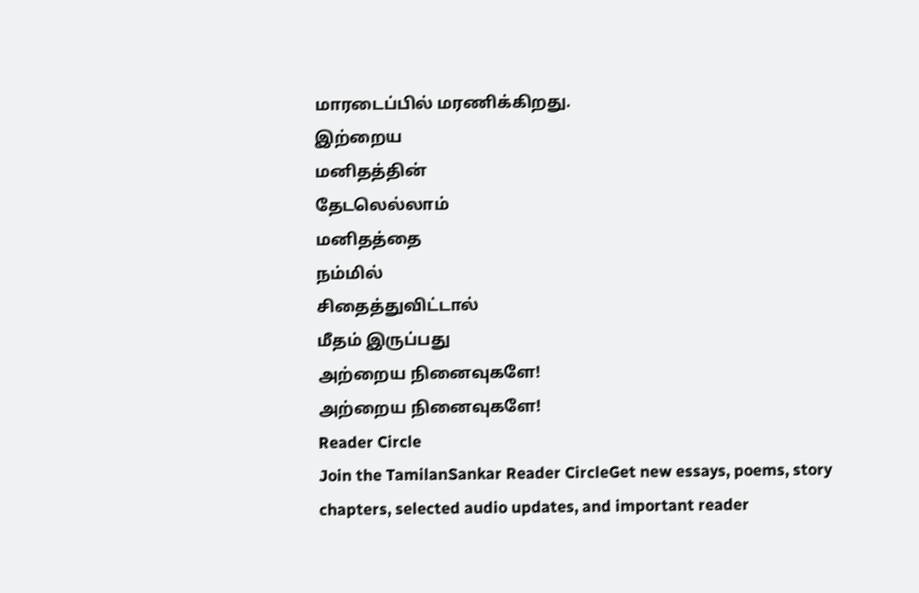மாரடைப்பில் மரணிக்கிறது.
இற்றைய
மனிதத்தின்
தேடலெல்லாம்
மனிதத்தை
நம்மில்
சிதைத்துவிட்டால்
மீதம் இருப்பது
அற்றைய நினைவுகளே!
அற்றைய நினைவுகளே!
Reader Circle
Join the TamilanSankar Reader CircleGet new essays, poems, story chapters, selected audio updates, and important reader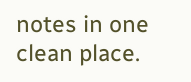notes in one clean place.